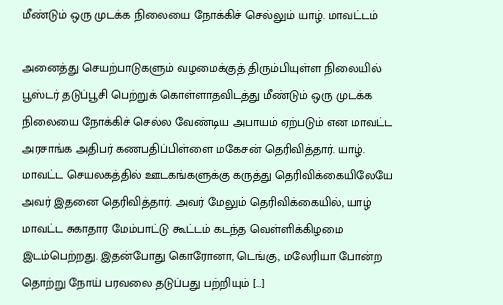மீண்டும் ஒரு முடக்க நிலையை நோக்கிச் செல்லும் யாழ். மாவட்டம்

அனைத்து செயற்பாடுகளும் வழமைக்குத் திரும்பியுள்ள நிலையில் பூஸ்டர் தடுப்பூசி பெற்றுக் கொள்ளாதவிடத்து மீண்டும் ஒரு முடக்க நிலையை நோக்கிச் செல்ல வேண்டிய அபாயம் ஏற்படும் என மாவட்ட அரசாங்க அதிபர் கணபதிப்பிள்ளை மகேசன் தெரிவித்தார். யாழ். மாவட்ட செயலகத்தில் ஊடகங்களுக்கு கருத்து தெரிவிக்கையிலேயே அவர் இதனை தெரிவித்தார். அவர் மேலும் தெரிவிக்கையில், யாழ் மாவட்ட சுகாதார மேம்பாட்டு கூட்டம் கடந்த வெள்ளிக்கிழமை இடம்பெற்றது. இதன்போது கொரோனா, டெங்கு, மலேரியா போன்ற தொற்று நோய் பரவலை தடுப்பது பற்றியும் […]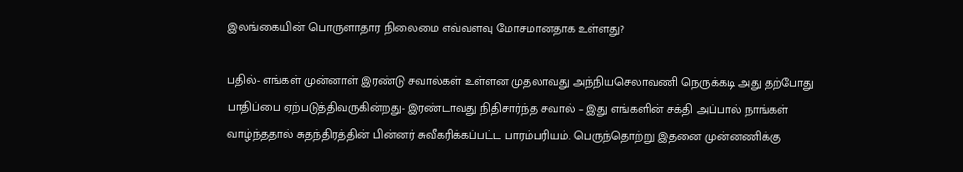இலங்கையின் பொருளாதார நிலைமை எவ்வளவு மோசமானதாக உள்ளது?

பதில்- எங்கள் முன்னாள் இரண்டு சவால்கள் உள்ளன முதலாவது அந்நியசெலாவணி நெருக்கடி அது தற்போது பாதிப்பை ஏற்படுத்திவருகின்றது- இரண்டாவது நிதிசார்ந்த சவால் – இது எங்களின் சக்தி அப்பால் நாங்கள் வாழ்ந்ததால் சுதந்திரத்தின் பின்னர் சுவீகரிக்கப்பட்ட பாரம்பரியம். பெருந்தொற்று இதனை முன்னணிக்கு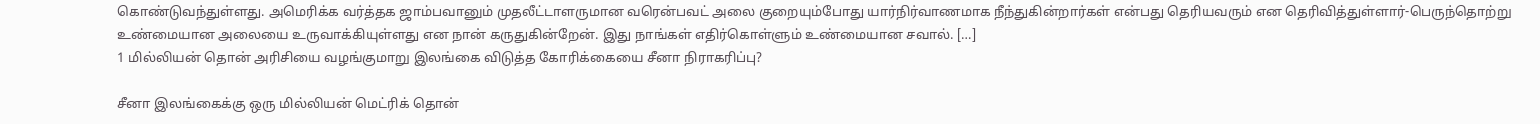கொண்டுவந்துள்ளது. அமெரிக்க வர்த்தக ஜாம்பவானும் முதலீட்டாளருமான வரென்பவட் அலை குறையும்போது யார்நிர்வாணமாக நீந்துகின்றார்கள் என்பது தெரியவரும் என தெரிவித்துள்ளார்-பெருந்தொற்று உண்மையான அலையை உருவாக்கியுள்ளது என நான் கருதுகின்றேன். இது நாங்கள் எதிர்கொள்ளும் உண்மையான சவால். […]
1 மில்லியன் தொன் அரிசியை வழங்குமாறு இலங்கை விடுத்த கோரிக்கையை சீனா நிராகரிப்பு?

சீனா இலங்கைக்கு ஒரு மில்லியன் மெட்ரிக் தொன்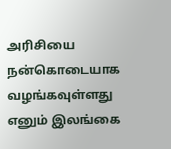அரிசியை நன்கொடையாக வழங்கவுள்ளது எனும் இலங்கை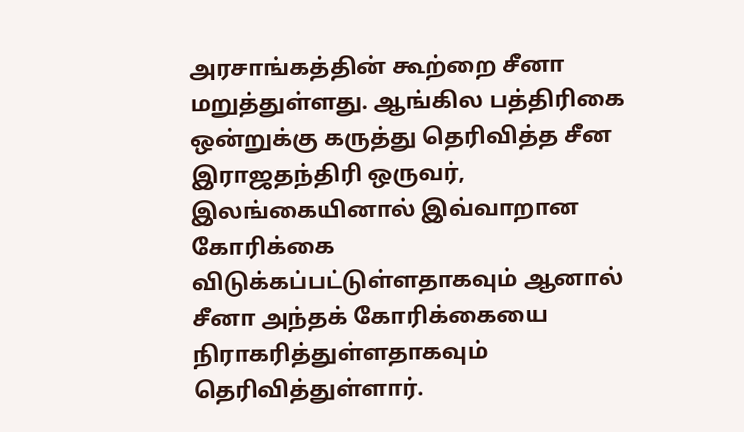அரசாங்கத்தின் கூற்றை சீனா மறுத்துள்ளது. ஆங்கில பத்திரிகை ஒன்றுக்கு கருத்து தெரிவித்த சீன இராஜதந்திரி ஒருவர், இலங்கையினால் இவ்வாறான கோரிக்கை விடுக்கப்பட்டுள்ளதாகவும் ஆனால் சீனா அந்தக் கோரிக்கையை நிராகரித்துள்ளதாகவும் தெரிவித்துள்ளார்.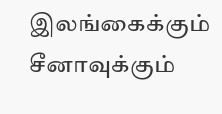இலங்கைக்கும் சீனாவுக்கும்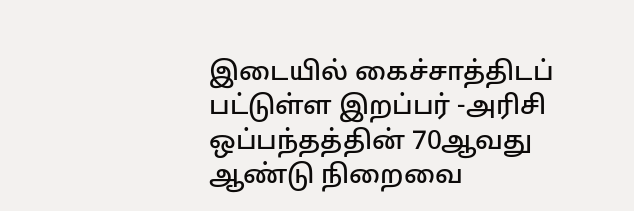இடையில் கைச்சாத்திடப் பட்டுள்ள இறப்பர் -அரிசி ஒப்பந்தத்தின் 70ஆவது ஆண்டு நிறைவை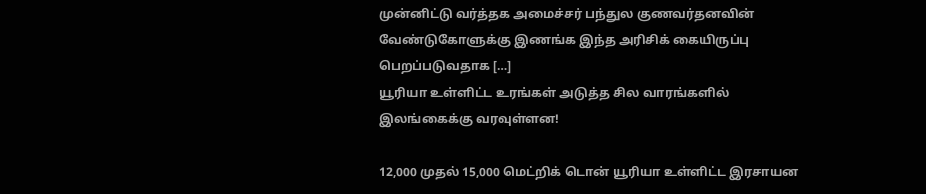முன்னிட்டு வர்த்தக அமைச்சர் பந்துல குணவர்தனவின் வேண்டுகோளுக்கு இணங்க இந்த அரிசிக் கையிருப்பு பெறப்படுவதாக […]
யூரியா உள்ளிட்ட உரங்கள் அடுத்த சில வாரங்களில் இலங்கைக்கு வரவுள்ளன!

12,000 முதல் 15,000 மெட்றிக் டொன் யூரியா உள்ளிட்ட இரசாயன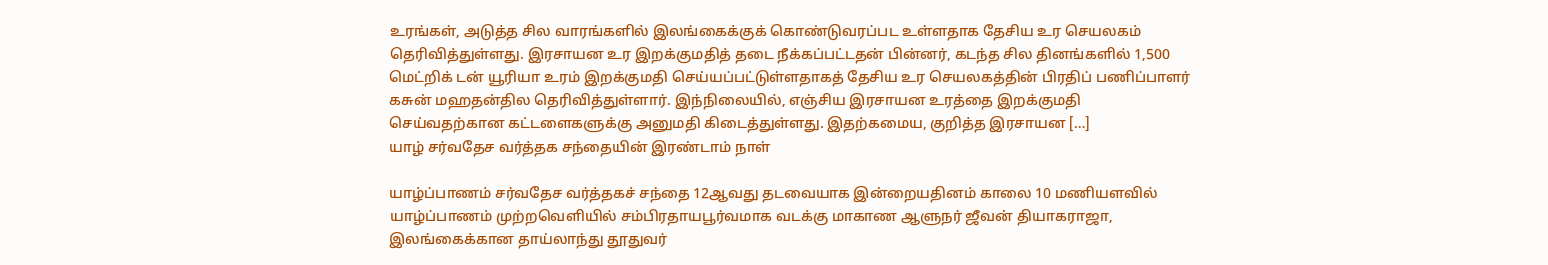உரங்கள், அடுத்த சில வாரங்களில் இலங்கைக்குக் கொண்டுவரப்பட உள்ளதாக தேசிய உர செயலகம் தெரிவித்துள்ளது. இரசாயன உர இறக்குமதித் தடை நீக்கப்பட்டதன் பின்னர், கடந்த சில தினங்களில் 1,500 மெட்றிக் டன் யூரியா உரம் இறக்குமதி செய்யப்பட்டுள்ளதாகத் தேசிய உர செயலகத்தின் பிரதிப் பணிப்பாளர் கசுன் மஹதன்தில தெரிவித்துள்ளார். இந்நிலையில், எஞ்சிய இரசாயன உரத்தை இறக்குமதி செய்வதற்கான கட்டளைகளுக்கு அனுமதி கிடைத்துள்ளது. இதற்கமைய, குறித்த இரசாயன […]
யாழ் சர்வதேச வர்த்தக சந்தையின் இரண்டாம் நாள்

யாழ்ப்பாணம் சர்வதேச வர்த்தகச் சந்தை 12ஆவது தடவையாக இன்றையதினம் காலை 10 மணியளவில் யாழ்ப்பாணம் முற்றவெளியில் சம்பிரதாயபூர்வமாக வடக்கு மாகாண ஆளுநர் ஜீவன் தியாகராஜா, இலங்கைக்கான தாய்லாந்து தூதுவர்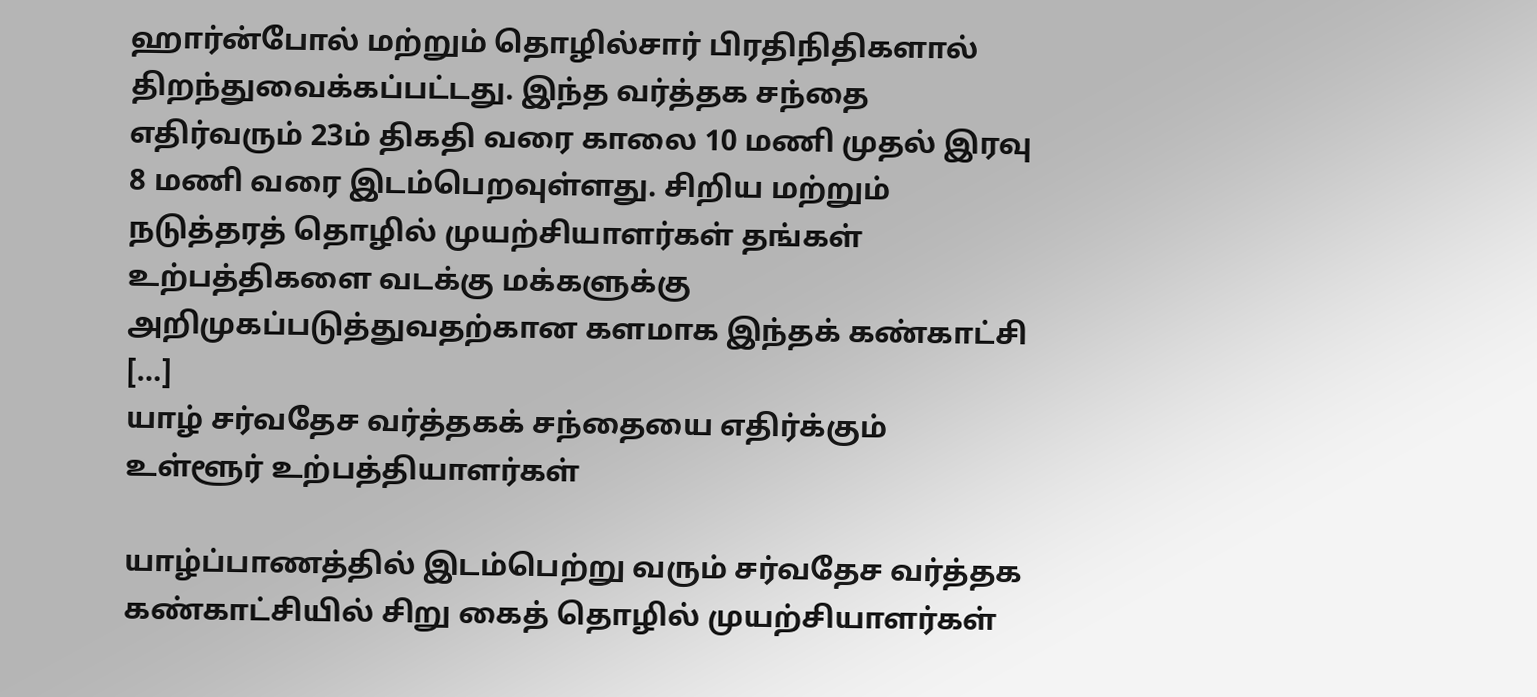ஹார்ன்போல் மற்றும் தொழில்சார் பிரதிநிதிகளால் திறந்துவைக்கப்பட்டது. இந்த வர்த்தக சந்தை எதிர்வரும் 23ம் திகதி வரை காலை 10 மணி முதல் இரவு 8 மணி வரை இடம்பெறவுள்ளது. சிறிய மற்றும் நடுத்தரத் தொழில் முயற்சியாளர்கள் தங்கள் உற்பத்திகளை வடக்கு மக்களுக்கு அறிமுகப்படுத்துவதற்கான களமாக இந்தக் கண்காட்சி […]
யாழ் சர்வதேச வர்த்தகக் சந்தையை எதிர்க்கும் உள்ளூர் உற்பத்தியாளர்கள்

யாழ்ப்பாணத்தில் இடம்பெற்று வரும் சர்வதேச வர்த்தக கண்காட்சியில் சிறு கைத் தொழில் முயற்சியாளர்கள்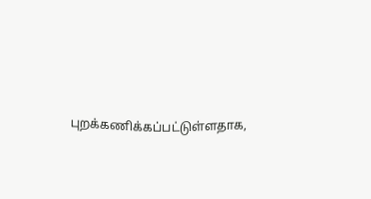புறக்கணிக்கப்பட்டுள்ளதாக,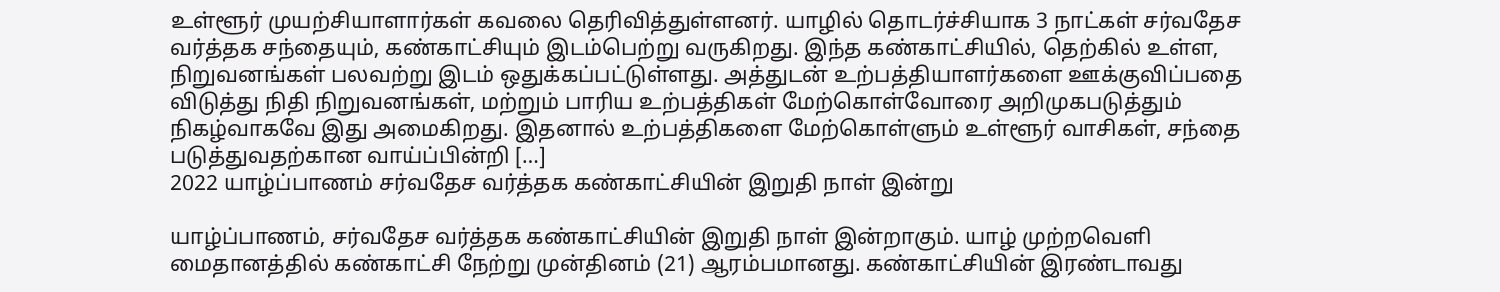உள்ளூர் முயற்சியாளார்கள் கவலை தெரிவித்துள்ளனர். யாழில் தொடர்ச்சியாக 3 நாட்கள் சர்வதேச வர்த்தக சந்தையும், கண்காட்சியும் இடம்பெற்று வருகிறது. இந்த கண்காட்சியில், தெற்கில் உள்ள, நிறுவனங்கள் பலவற்று இடம் ஒதுக்கப்பட்டுள்ளது. அத்துடன் உற்பத்தியாளர்களை ஊக்குவிப்பதை விடுத்து நிதி நிறுவனங்கள், மற்றும் பாரிய உற்பத்திகள் மேற்கொள்வோரை அறிமுகபடுத்தும் நிகழ்வாகவே இது அமைகிறது. இதனால் உற்பத்திகளை மேற்கொள்ளும் உள்ளூர் வாசிகள், சந்தை படுத்துவதற்கான வாய்ப்பின்றி […]
2022 யாழ்ப்பாணம் சர்வதேச வர்த்தக கண்காட்சியின் இறுதி நாள் இன்று

யாழ்ப்பாணம், சர்வதேச வர்த்தக கண்காட்சியின் இறுதி நாள் இன்றாகும். யாழ் முற்றவெளி மைதானத்தில் கண்காட்சி நேற்று முன்தினம் (21) ஆரம்பமானது. கண்காட்சியின் இரண்டாவது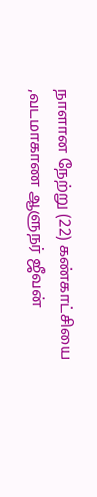நாளான நேற்று (22) கண்காட்சியை ,வடமாகாண ஆளுநர் ஜீவன்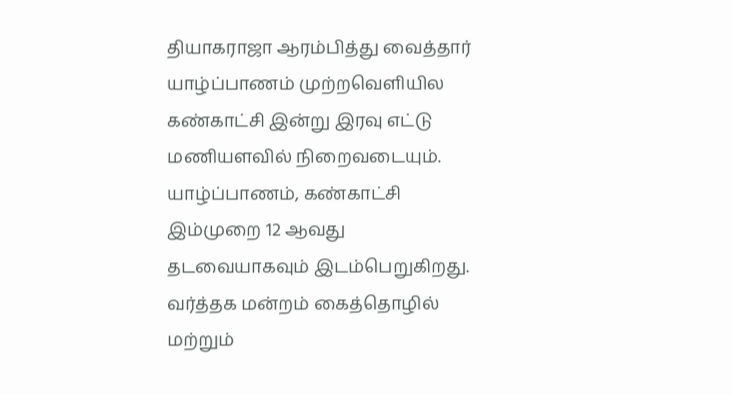தியாகராஜா ஆரம்பித்து வைத்தார் யாழ்ப்பாணம் முற்றவெளியில கண்காட்சி இன்று இரவு எட்டு மணியளவில் நிறைவடையும். யாழ்ப்பாணம், கண்காட்சி இம்முறை 12 ஆவது தடவையாகவும் இடம்பெறுகிறது. வர்த்தக மன்றம் கைத்தொழில் மற்றும்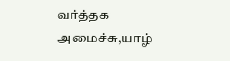வர்த்தக அமைச்சு,யாழ்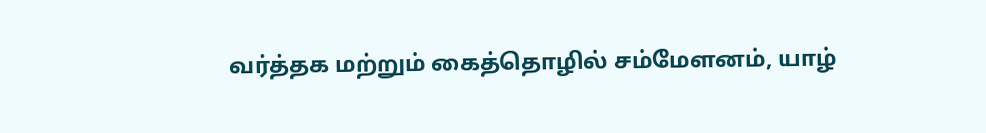வர்த்தக மற்றும் கைத்தொழில் சம்மேளனம், யாழ்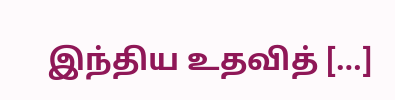இந்திய உதவித் […]